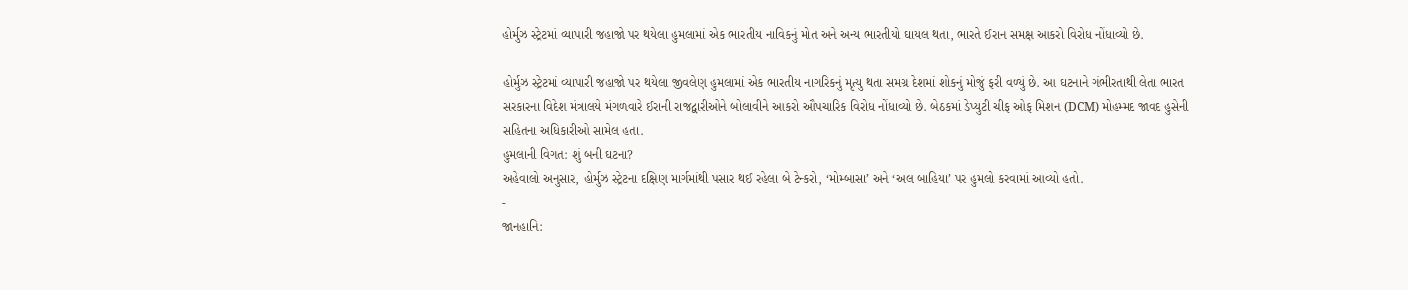હોર્મુઝ સ્ટ્રેટમાં વ્યાપારી જહાજો પર થયેલા હુમલામાં એક ભારતીય નાવિકનું મોત અને અન્ય ભારતીયો ઘાયલ થતા, ભારતે ઈરાન સમક્ષ આકરો વિરોધ નોંધાવ્યો છે.

હોર્મુઝ સ્ટ્રેટમાં વ્યાપારી જહાજો પર થયેલા જીવલેણ હુમલામાં એક ભારતીય નાગરિકનું મૃત્યુ થતા સમગ્ર દેશમાં શોકનું મોજું ફરી વળ્યું છે. આ ઘટનાને ગંભીરતાથી લેતા ભારત સરકારના વિદેશ મંત્રાલયે મંગળવારે ઈરાની રાજદ્વારીઓને બોલાવીને આકરો ઔપચારિક વિરોધ નોંધાવ્યો છે. બેઠકમાં ડેપ્યુટી ચીફ ઓફ મિશન (DCM) મોહમ્મદ જાવદ હુસેની સહિતના અધિકારીઓ સામેલ હતા.
હુમલાની વિગત: શું બની ઘટના?
અહેવાલો અનુસાર, હોર્મુઝ સ્ટ્રેટના દક્ષિણ માર્ગમાંથી પસાર થઈ રહેલા બે ટેન્કરો, ‘મોમ્બાસા’ અને ‘અલ બાહિયા’ પર હુમલો કરવામાં આવ્યો હતો.
-
જાનહાનિ: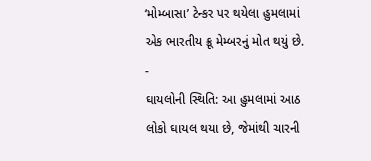‘મોમ્બાસા’ ટેન્કર પર થયેલા હુમલામાં એક ભારતીય ક્રૂ મેમ્બરનું મોત થયું છે.
-
ઘાયલોની સ્થિતિ: આ હુમલામાં આઠ લોકો ઘાયલ થયા છે, જેમાંથી ચારની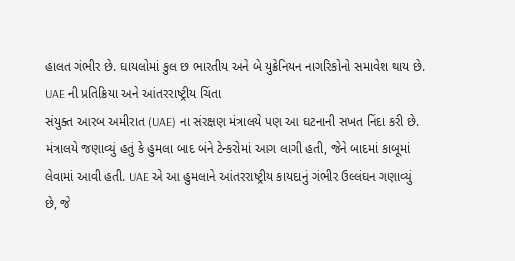હાલત ગંભીર છે. ઘાયલોમાં કુલ છ ભારતીય અને બે યુક્રેનિયન નાગરિકોનો સમાવેશ થાય છે.
UAE ની પ્રતિક્રિયા અને આંતરરાષ્ટ્રીય ચિંતા
સંયુક્ત આરબ અમીરાત (UAE) ના સંરક્ષણ મંત્રાલયે પણ આ ઘટનાની સખત નિંદા કરી છે. મંત્રાલયે જણાવ્યું હતું કે હુમલા બાદ બંને ટેન્કરોમાં આગ લાગી હતી, જેને બાદમાં કાબૂમાં લેવામાં આવી હતી. UAE એ આ હુમલાને આંતરરાષ્ટ્રીય કાયદાનું ગંભીર ઉલ્લંઘન ગણાવ્યું છે, જે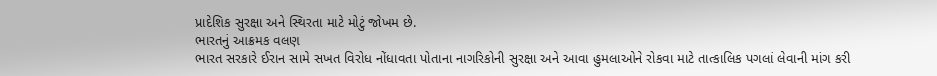પ્રાદેશિક સુરક્ષા અને સ્થિરતા માટે મોટું જોખમ છે.
ભારતનું આક્રમક વલણ
ભારત સરકારે ઈરાન સામે સખત વિરોધ નોંધાવતા પોતાના નાગરિકોની સુરક્ષા અને આવા હુમલાઓને રોકવા માટે તાત્કાલિક પગલાં લેવાની માંગ કરી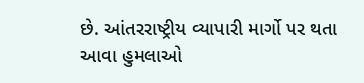છે. આંતરરાષ્ટ્રીય વ્યાપારી માર્ગો પર થતા આવા હુમલાઓ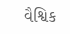વૈશ્વિક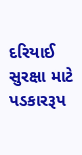દરિયાઈ સુરક્ષા માટે પડકારરૂપ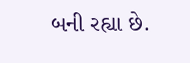બની રહ્યા છે.